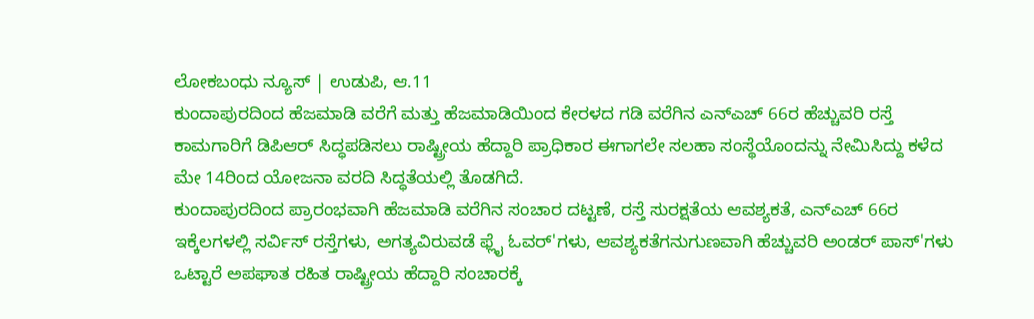ಲೋಕಬಂಧು ನ್ಯೂಸ್ | ಉಡುಪಿ, ಆ.11
ಕುಂದಾಪುರದಿಂದ ಹೆಜಮಾಡಿ ವರೆಗೆ ಮತ್ತು ಹೆಜಮಾಡಿಯಿಂದ ಕೇರಳದ ಗಡಿ ವರೆಗಿನ ಎನ್ಎಚ್ 66ರ ಹೆಚ್ಚುವರಿ ರಸ್ತೆ ಕಾಮಗಾರಿಗೆ ಡಿಪಿಆರ್ ಸಿದ್ಧಪಡಿಸಲು ರಾಷ್ಟ್ರೀಯ ಹೆದ್ದಾರಿ ಪ್ರಾಧಿಕಾರ ಈಗಾಗಲೇ ಸಲಹಾ ಸಂಸ್ಥೆಯೊಂದನ್ನು ನೇಮಿಸಿದ್ದು ಕಳೆದ ಮೇ 14ರಿಂದ ಯೋಜನಾ ವರದಿ ಸಿದ್ಧತೆಯಲ್ಲಿ ತೊಡಗಿದೆ.
ಕುಂದಾಪುರದಿಂದ ಪ್ರಾರಂಭವಾಗಿ ಹೆಜಮಾಡಿ ವರೆಗಿನ ಸಂಚಾರ ದಟ್ಟಣೆ, ರಸ್ತೆ ಸುರಕ್ಷತೆಯ ಆವಶ್ಯಕತೆ, ಎನ್ಎಚ್ 66ರ ಇಕ್ಕೆಲಗಳಲ್ಲಿ ಸರ್ವಿಸ್ ರಸ್ತೆಗಳು, ಅಗತ್ಯವಿರುವಡೆ ಫ್ಲೈ ಓವರ್'ಗಳು, ಆವಶ್ಯಕತೆಗನುಗುಣವಾಗಿ ಹೆಚ್ಚುವರಿ ಅಂಡರ್ ಪಾಸ್'ಗಳು ಒಟ್ಟಾರೆ ಅಪಘಾತ ರಹಿತ ರಾಷ್ಟ್ರೀಯ ಹೆದ್ದಾರಿ ಸಂಚಾರಕ್ಕೆ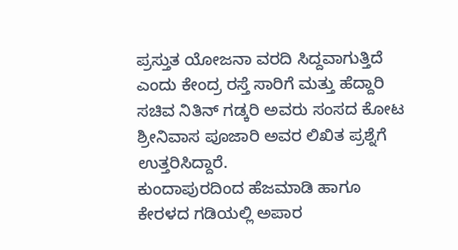ಪ್ರಸ್ತುತ ಯೋಜನಾ ವರದಿ ಸಿದ್ದವಾಗುತ್ತಿದೆ ಎಂದು ಕೇಂದ್ರ ರಸ್ತೆ ಸಾರಿಗೆ ಮತ್ತು ಹೆದ್ದಾರಿ ಸಚಿವ ನಿತಿನ್ ಗಡ್ಕರಿ ಅವರು ಸಂಸದ ಕೋಟ ಶ್ರೀನಿವಾಸ ಪೂಜಾರಿ ಅವರ ಲಿಖಿತ ಪ್ರಶ್ನೆಗೆ ಉತ್ತರಿಸಿದ್ದಾರೆ.
ಕುಂದಾಪುರದಿಂದ ಹೆಜಮಾಡಿ ಹಾಗೂ ಕೇರಳದ ಗಡಿಯಲ್ಲಿ ಅಪಾರ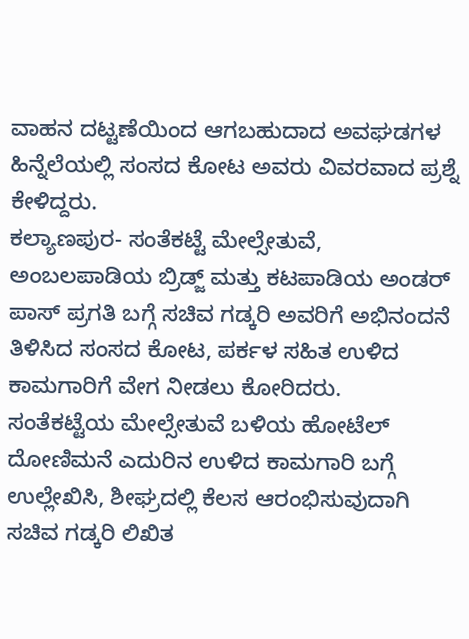ವಾಹನ ದಟ್ಟಣೆಯಿಂದ ಆಗಬಹುದಾದ ಅವಘಡಗಳ ಹಿನ್ನೆಲೆಯಲ್ಲಿ ಸಂಸದ ಕೋಟ ಅವರು ವಿವರವಾದ ಪ್ರಶ್ನೆ ಕೇಳಿದ್ದರು.
ಕಲ್ಯಾಣಪುರ- ಸಂತೆಕಟ್ಟೆ ಮೇಲ್ಸೇತುವೆ, ಅಂಬಲಪಾಡಿಯ ಬ್ರಿಡ್ಜ್ ಮತ್ತು ಕಟಪಾಡಿಯ ಅಂಡರ್ ಪಾಸ್ ಪ್ರಗತಿ ಬಗ್ಗೆ ಸಚಿವ ಗಡ್ಕರಿ ಅವರಿಗೆ ಅಭಿನಂದನೆ ತಿಳಿಸಿದ ಸಂಸದ ಕೋಟ, ಪರ್ಕಳ ಸಹಿತ ಉಳಿದ ಕಾಮಗಾರಿಗೆ ವೇಗ ನೀಡಲು ಕೋರಿದರು.
ಸಂತೆಕಟ್ಟೆಯ ಮೇಲ್ಸೇತುವೆ ಬಳಿಯ ಹೋಟೆಲ್ ದೋಣಿಮನೆ ಎದುರಿನ ಉಳಿದ ಕಾಮಗಾರಿ ಬಗ್ಗೆ ಉಲ್ಲೇಖಿಸಿ, ಶೀಘ್ರದಲ್ಲಿ ಕೆಲಸ ಆರಂಭಿಸುವುದಾಗಿ ಸಚಿವ ಗಡ್ಕರಿ ಲಿಖಿತ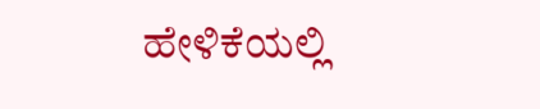ಹೇಳಿಕೆಯಲ್ಲಿ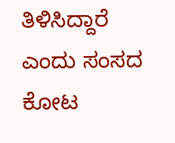ತಿಳಿಸಿದ್ದಾರೆ ಎಂದು ಸಂಸದ ಕೋಟ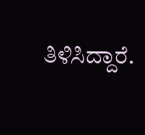ತಿಳಿಸಿದ್ದಾರೆ.